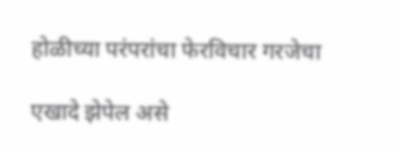होळीच्या परंपरांचा फेरविचार गरजेचा

एखादे झेपेल असे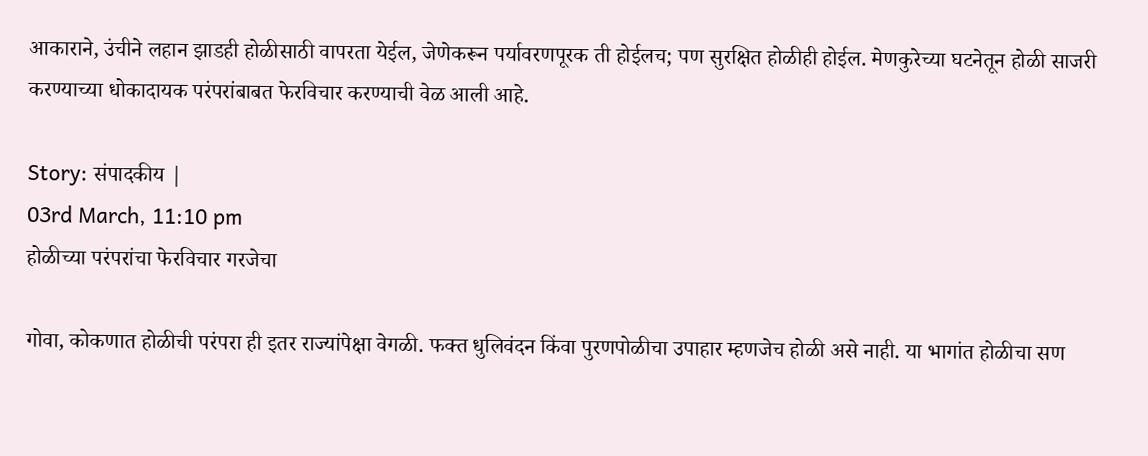आकाराने, उंचीने लहान झाडही होळीसाठी वापरता येईल, जेणेकरून पर्यावरणपूरक ती होईलच; पण सुरक्षित होळीही होईल. मेणकुरेच्या घटनेतून होळी साजरी करण्याच्या धोकादायक परंपरांबाबत फेरविचार करण्याची वेळ आली आहे.

Story: संपादकीय |
03rd March, 11:10 pm
होळीच्या परंपरांचा फेरविचार गरजेचा

गोवा, कोकणात होळीची परंपरा ही इतर राज्यांपेक्षा वेगळी. फक्त धुलिवंदन किंवा पुरणपोळीचा उपाहार म्हणजेच होळी असे नाही. या भागांत होळीचा सण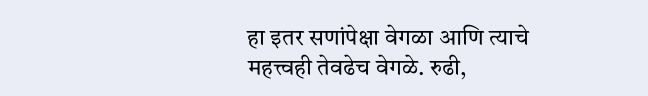हा इतर सणांपेक्षा वेगळा आणि त्याचे महत्त्वही तेवढेच वेगळे. रुढी,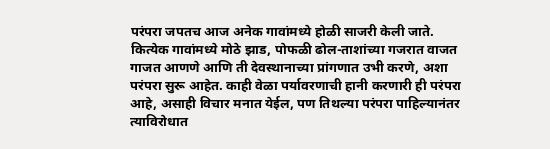परंपरा जपतच आज अनेक गावांमध्ये होळी साजरी केली जाते. कित्येक गावांमध्ये मोठे झाड, पोफळी ढोल-ताशांच्या गजरात वाजत गाजत आणणे आणि ती देवस्थानाच्या प्रांगणात उभी करणे, अशा परंपरा सुरू आहेत. काही वेळा पर्यावरणाची हानी करणारी ही परंपरा आहे, असाही विचार मनात येईल, पण तिथल्या परंपरा पाहिल्यानंतर त्याविरोधात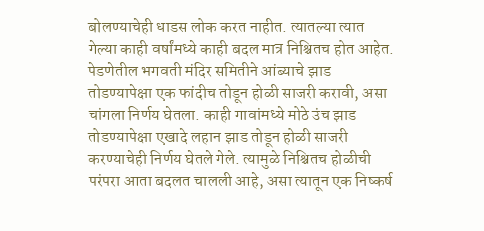बोलण्याचेही धाडस लोक करत नाहीत. त्यातल्या त्यात गेल्या काही वर्षांमध्ये काही बदल मात्र निश्चितच होत आहेत. पेडणेतील भगवती मंदिर समितीने आंब्याचे झाड तोडण्यापेक्षा एक फांदीच तोडून होळी साजरी करावी, असा चांगला निर्णय घेतला. काही गावांमध्ये मोठे उंच झाड तोडण्यापेक्षा एखादे लहान झाड तोडून होळी साजरी करण्याचेही निर्णय घेतले गेले. त्यामुळे निश्चितच होळीची परंपरा आता बदलत चालली आहे, असा त्यातून एक निष्कर्ष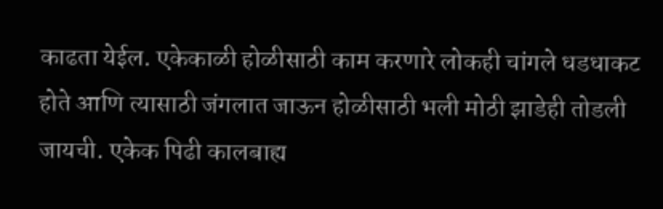काढता येईल. एकेकाळी होळीसाठी काम करणारे लोकही चांगले धडधाकट होते आणि त्यासाठी जंगलात जाऊन होळीसाठी भली मोठी झाडेही तोडली जायची. एकेक पिढी कालबाह्य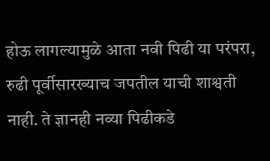होऊ लागल्यामुळे आता नवी पिढी या परंपरा, रुढी पूर्वीसारख्याच जपतील याची शाश्वती नाही. ते ज्ञानही नव्या पिढीकडे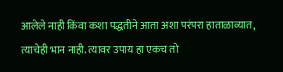आलेले नाही किंवा कशा पद्धतीने आता अशा परंपरा हाताळाव्यात, त्याचेही भान नाही. त्यावर उपाय हा एकच तो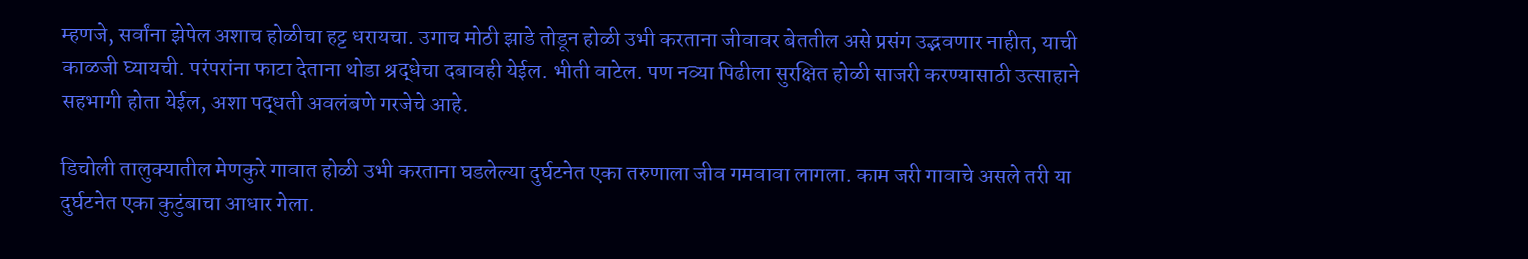म्हणजे, सर्वांना झेपेल अशाच होळीचा हट्ट धरायचा. उगाच मोठी झाडे तोडून होळी उभी करताना जीवावर बेततील असे प्रसंग उद्भवणार नाहीत, याची काळजी घ्यायची. परंपरांना फाटा देताना थोडा श्रद्धेचा दबावही येईल. भीती वाटेल. पण नव्या पिढीला सुरक्षित होळी साजरी करण्यासाठी उत्साहाने सहभागी होता येईल, अशा पद्धती अवलंबणे गरजेचे आहे.

डिचोली तालुक्यातील मेणकुरे गावात होळी उभी करताना घडलेल्या दुर्घटनेत एका तरुणाला जीव गमवावा लागला. काम जरी गावाचे असले तरी या दुर्घटनेत एका कुटुंबाचा आधार गेला.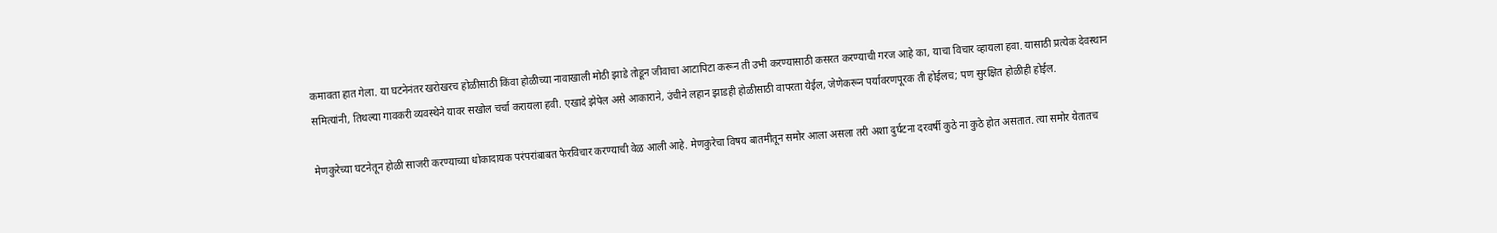कमावता हात गेला. या घटनेनंतर खरोखरच होळीसाठी किंवा होळीच्या नावाखाली मोठी झाडे तोडून जीवाचा आटापिटा करून ती उभी करण्यासाठी कसरत करण्याची गरज आहे का, याचा विचार व्हायला हवा. यासाठी प्रत्येक देवस्थान समित्यांनी, तिथल्या गावकरी व्यवस्थेने यावर सखोल चर्चा करायला हवी. एखादे झेपेल असे आकाराने, उंचीने लहान झाडही होळीसाठी वापरता येईल, जेणेकरून पर्यावरणपूरक ती होईलच; पण सुरक्षित होळीही होईल.

मेणकुरेच्या घटनेतून होळी साजरी करण्याच्या धोकादायक परंपरांबाबत फेरविचार करण्याची वेळ आली आहे. मेणकुरेचा विषय बातमीतून समोर आला असला तरी अशा दुर्घटना दरवर्षी कुठे ना कुठे होत असतात. त्या समोर येतातच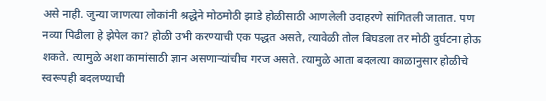असे नाही. जुन्या जाणत्या लोकांनी श्रद्धेने मोठमोठी झाडे होळीसाठी आणलेली उदाहरणे सांगितली जातात. पण नव्या पिढीला हे झेपेल का? होळी उभी करण्याची एक पद्धत असते, त्यावेळी तोल बिघडला तर मोठी दुर्घटना होऊ शकते. त्यामुळे अशा कामांसाठी ज्ञान असणाऱ्यांचीच गरज असते. त्यामुळे आता बदलत्या काळानुसार होळीचे स्वरूपही बदलण्याची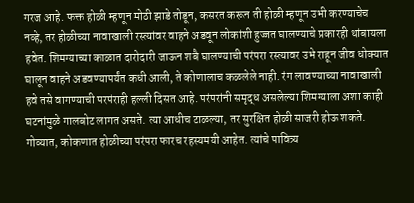गरज आहे. फक्त होळी म्हणून मोठी झाडे तोडून, कसरत करून ती होळी म्हणून उभी करण्याचेच नव्हे, तर होळीच्या नावाखाली रस्त्यांवर वाहने अडवून लोकांशी हुज्जत घालण्याचे प्रकारही थांबायला हवेत. शिमग्याच्या काळात दारोदारी जाऊन शबै घालण्याची परंपरा रस्त्यावर उभे राहून जीव धोक्यात घालून वाहने अडवण्यापर्यंत कधी आली, ते कोणालाच कळलेले नाही. रंग लावण्याच्या नावाखाली हवे तसे वागण्याची परपंराही हल्ली दिसत आहे. परंपरांनी समृद्ध असलेल्या शिमग्याला अशा काही घटनांमुळे गालबोट लागत असते. त्या आधीच टाळल्या, तर सुरक्षित होळी साजरी होऊ शकते. गोव्यात, कोकणात होळीच्या परंपरा फारच रहस्यमयी आहेत. त्यांचे पावित्र्य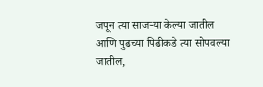जपून त्या साजऱ्या केल्या जातील आणि पुढच्या पिढीकडे त्या सोपवल्या जातील,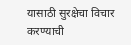यासाठी सुरक्षेचा विचार करण्याची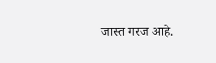जास्त गरज आहे.